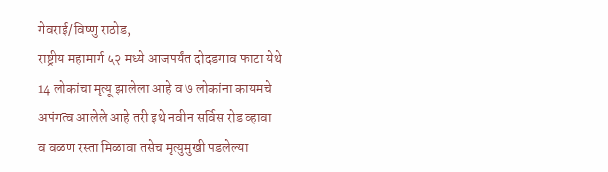गेवराई/विष्णु राठोड,
राष्ट्रीय महामार्ग ५२ मध्ये आजपर्यंत दोदडगाव फाटा येथे 14 लोकांचा मृत्यू झालेला आहे व ७ लोकांना कायमचे अपंगत्व आलेले आहे तरी इथे नवीन सर्विस रोड व्हावा व वळण रस्ता मिळावा तसेच मृत्युमुखी पडलेल्या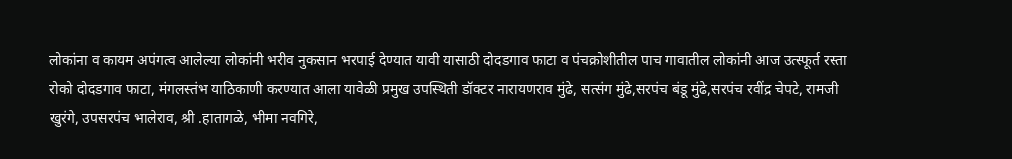लोकांना व कायम अपंगत्व आलेल्या लोकांनी भरीव नुकसान भरपाई देण्यात यावी यासाठी दोदडगाव फाटा व पंचक्रोशीतील पाच गावातील लोकांनी आज उत्स्फूर्त रस्ता रोको दोदडगाव फाटा, मंगलस्तंभ याठिकाणी करण्यात आला यावेळी प्रमुख उपस्थिती डॉक्टर नारायणराव मुंढे, सत्संग मुंढे,सरपंच बंडू मुंढे,सरपंच रवींद्र चेपटे, रामजी खुरंगे, उपसरपंच भालेराव, श्री .हातागळे, भीमा नवगिरे,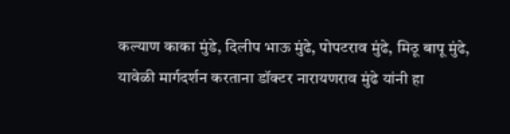कल्याण काका मुंडे, दिलीप भाऊ मुंढे, पोपटराव मुंढे, मिठू बापू मुंढे,
यावेळी मार्गदर्शन करताना डॉक्टर नारायणराव मुंढे यांनी हा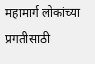महामार्ग लोकांच्या प्रगतीसाठी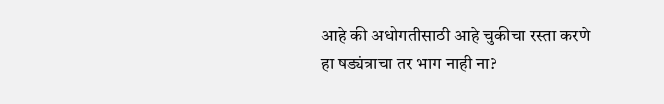आहे की अधोगतीसाठी आहे चुकीचा रस्ता करणे हा षड्यंत्राचा तर भाग नाही ना?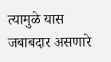त्यामुळे यास जबाबदार असणारे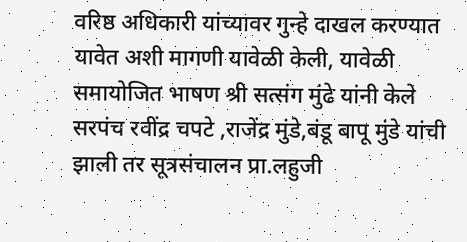वरिष्ठ अधिकारी यांच्यावर गुन्हे दाखल करण्यात यावेत अशी मागणी यावेळी केली, यावेळी समायोजित भाषण श्री सत्संग मुंढे यांनी केले सरपंच रवींद्र चपटे ,राजेंद्र मुंडे,बंडू बापू मुंडे यांची झाली तर सूत्रसंचालन प्रा.लहुजी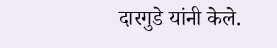दारगुडे यांनी केले.